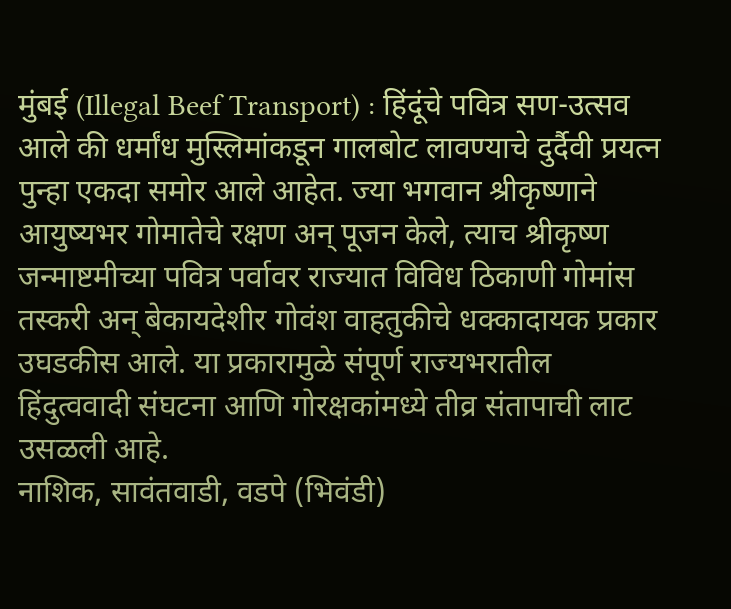मुंबई (Illegal Beef Transport) : हिंदूंचे पवित्र सण-उत्सव आले की धर्मांध मुस्लिमांकडून गालबोट लावण्याचे दुर्दैवी प्रयत्न पुन्हा एकदा समोर आले आहेत. ज्या भगवान श्रीकृष्णाने आयुष्यभर गोमातेचे रक्षण अन् पूजन केले, त्याच श्रीकृष्ण जन्माष्टमीच्या पवित्र पर्वावर राज्यात विविध ठिकाणी गोमांस तस्करी अन् बेकायदेशीर गोवंश वाहतुकीचे धक्कादायक प्रकार उघडकीस आले. या प्रकारामुळे संपूर्ण राज्यभरातील हिंदुत्ववादी संघटना आणि गोरक्षकांमध्ये तीव्र संतापाची लाट उसळली आहे.
नाशिक, सावंतवाडी, वडपे (भिवंडी)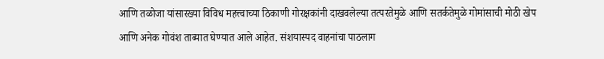आणि तळोजा यांसारख्या विविध महत्त्वाच्या ठिकाणी गोरक्षकांनी दाखवलेल्या तत्परतेमुळे आणि सतर्कतेमुळे गोमांसाची मोठी खेप आणि अनेक गोवंश ताब्यात घेण्यात आले आहेत. संशयास्पद वाहनांचा पाठलाग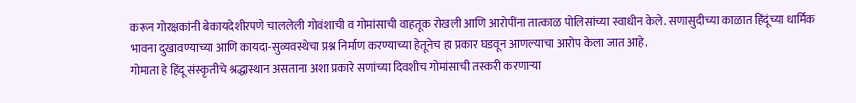करून गोरक्षकांनी बेकायदेशीरपणे चाललेली गोवंशाची व गोमांसाची वाहतूक रोखली आणि आरोपींना तात्काळ पोलिसांच्या स्वाधीन केले. सणासुदीच्या काळात हिंदूंच्या धार्मिक भावना दुखावण्याच्या आणि कायदा-सुव्यवस्थेचा प्रश्न निर्माण करण्याच्या हेतूनेच हा प्रकार घडवून आणल्याचा आरोप केला जात आहे.
गोमाता हे हिंदू संस्कृतीचे श्रद्धास्थान असताना अशा प्रकारे सणांच्या दिवशीच गोमांसाची तस्करी करणाऱ्या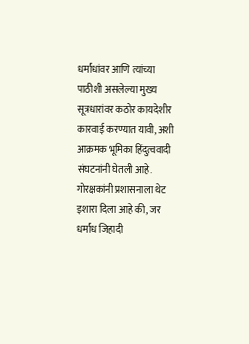धर्मांधांवर आणि त्यांच्या पाठीशी असलेल्या मुख्य सूत्रधारांवर कठोर कायदेशीर कारवाई करण्यात यावी, अशी आक्रमक भूमिका हिंदुत्ववादी संघटनांनी घेतली आहे. गोरक्षकांनी प्रशासनाला थेट इशारा दिला आहे की, जर धर्मांध जिहादी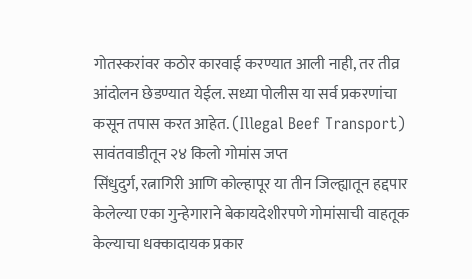गोतस्करांवर कठोर कारवाई करण्यात आली नाही, तर तीव्र आंदोलन छेडण्यात येईल. सध्या पोलीस या सर्व प्रकरणांचा कसून तपास करत आहेत. (Illegal Beef Transport)
सावंतवाडीतून २४ किलो गोमांस जप्त
सिंधुदुर्ग, रत्नागिरी आणि कोल्हापूर या तीन जिल्ह्यातून हद्दपार केलेल्या एका गुन्हेगाराने बेकायदेशीरपणे गोमांसाची वाहतूक केल्याचा धक्कादायक प्रकार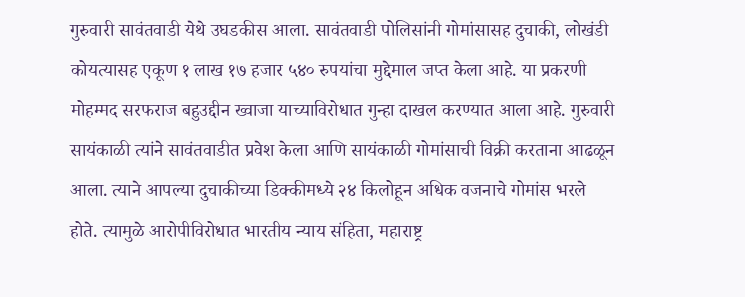गुरुवारी सावंतवाडी येथे उघडकीस आला. सावंतवाडी पोलिसांनी गोमांसासह दुचाकी, लोखंडी कोयत्यासह एकूण १ लाख १७ हजार ५४० रुपयांचा मुद्देमाल जप्त केला आहे. या प्रकरणी मोहम्मद सरफराज बहुउद्दीन ख्वाजा याच्याविरोधात गुन्हा दाखल करण्यात आला आहे. गुरुवारी सायंकाळी त्यांने सावंतवाडीत प्रवेश केला आणि सायंकाळी गोमांसाची विक्री करताना आढळून आला. त्याने आपल्या दुचाकीच्या डिक्कीमध्ये २४ किलोहून अधिक वजनाचे गोमांस भरले होते. त्यामुळे आरोपीविरोधात भारतीय न्याय संहिता, महाराष्ट्र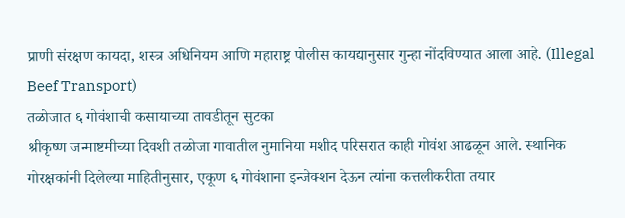प्राणी संरक्षण कायदा, शस्त्र अधिनियम आणि महाराष्ट्र पोलीस कायद्यानुसार गुन्हा नोंदविण्यात आला आहे. (Illegal Beef Transport)
तळोजात ६ गोवंशाची कसायाच्या तावडीतून सुटका
श्रीकृष्ण जन्माष्टमीच्या दिवशी तळोजा गावातील नुमानिया मशीद परिसरात काही गोवंश आढळून आले. स्थानिक गोरक्षकांनी दिलेल्या माहितीनुसार, एकूण ६ गोवंशाना इन्जेक्शन देऊन त्यांना कत्तलीकरीता तयार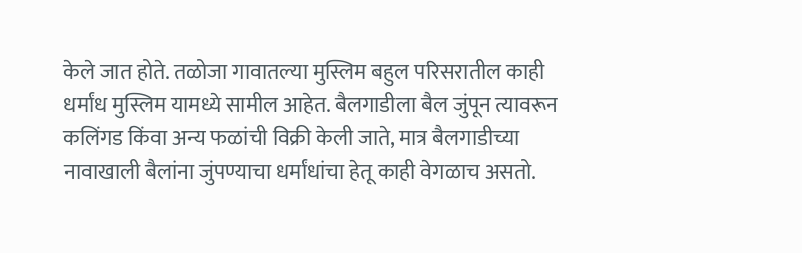केले जात होते. तळोजा गावातल्या मुस्लिम बहुल परिसरातील काही धर्मांध मुस्लिम यामध्ये सामील आहेत. बैलगाडीला बैल जुंपून त्यावरून कलिंगड किंवा अन्य फळांची विक्री केली जाते, मात्र बैलगाडीच्या नावाखाली बैलांना जुंपण्याचा धर्मांधांचा हेतू काही वेगळाच असतो.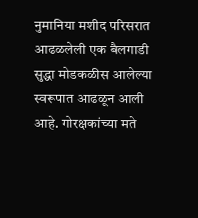नुमानिया मशीद परिसरात आढळलेली एक बैलगाडी सुद्धा मोडकळीस आलेल्या स्वरूपात आढळून आली आहे. गोरक्षकांच्या मते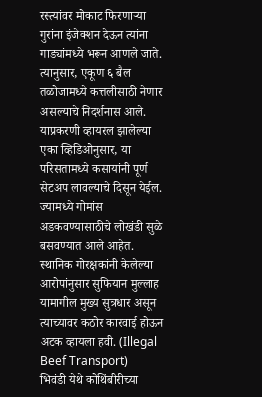रस्त्यांवर मोकाट फिरणाऱ्या गुरांना इंजेक्शन देऊन त्यांना गाड्यांमध्ये भरून आणले जाते. त्यानुसार, एकूण ६ बैल तळोजामध्ये कत्तलीसाठी नेणार असल्याचे निदर्शनास आले. याप्रकरणी व्हायरल झालेल्या एका व्हिडिओनुसार, या परिसतामध्ये कसायांनी पूर्ण सेटअप लावल्याचे दिसून येईल. ज्यामध्ये गोमांस अडकवण्यासाठीचे लोखंडी सुळे बसवण्यात आले आहेत. स्थानिक गोरक्षकांनी केलेल्या आरोपांनुसार सुफियान मुल्लाह यामागील मुख्य सुत्रधार असून त्याच्यावर कठोर कारवाई होऊन अटक व्हायला हवी. (Illegal Beef Transport)
भिवंडी येथे कोथिंबीरीच्या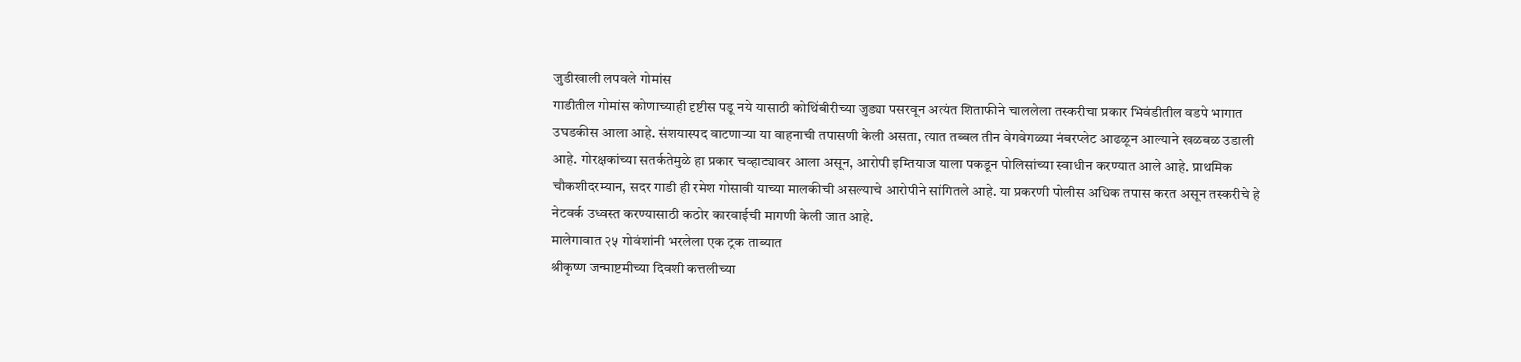जुडीखाली लपवले गोमांस
गाडीतील गोमांस कोणाच्याही दृष्टीस पडू नये यासाठी कोथिंबीरीच्या जुड्या पसरवून अत्यंत शिताफीने चाललेला तस्करीचा प्रकार भिवंडीतील वडपे भागात उघडकीस आला आहे. संशयास्पद वाटणाऱ्या या वाहनाची तपासणी केली असता, त्यात तब्बल तीन वेगवेगळ्या नंबरप्लेट आढळून आल्याने खळबळ उडाली आहे. गोरक्षकांच्या सतर्कतेमुळे हा प्रकार चव्हाट्यावर आला असून, आरोपी इम्तियाज याला पकडून पोलिसांच्या स्वाधीन करण्यात आले आहे. प्राथमिक चौकशीदरम्यान, सदर गाडी ही रमेश गोसावी याच्या मालकीची असल्याचे आरोपीने सांगितले आहे. या प्रकरणी पोलीस अधिक तपास करत असून तस्करीचे हे नेटवर्क उध्वस्त करण्यासाठी कठोर कारवाईची मागणी केली जात आहे.
मालेगावात २५ गोवंशांनी भरलेला एक ट्रक ताब्यात
श्रीकृष्ण जन्माष्टमीच्या दिवशी कत्तलीच्या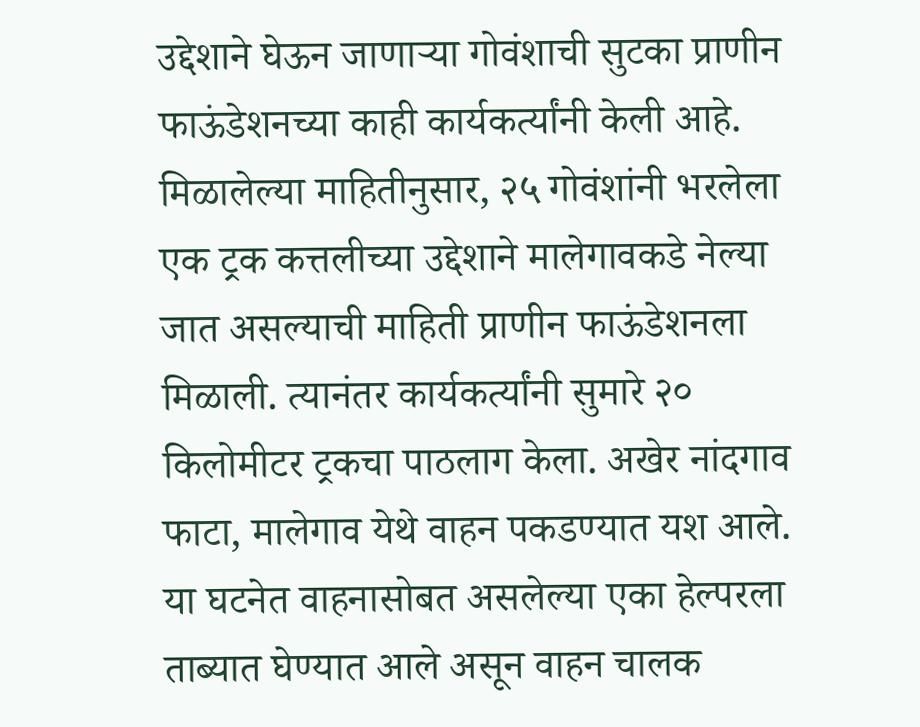उद्देशाने घेऊन जाणाऱ्या गोवंशाची सुटका प्राणीन फाऊंडेशनच्या काही कार्यकर्त्यांनी केली आहे. मिळालेल्या माहितीनुसार, २५ गोवंशांनी भरलेला एक ट्रक कत्तलीच्या उद्देशाने मालेगावकडे नेल्या जात असल्याची माहिती प्राणीन फाऊंडेशनला मिळाली. त्यानंतर कार्यकर्त्यांनी सुमारे २० किलोमीटर ट्रकचा पाठलाग केला. अखेर नांदगाव फाटा, मालेगाव येथे वाहन पकडण्यात यश आले. या घटनेत वाहनासोबत असलेल्या एका हेल्परला ताब्यात घेण्यात आले असून वाहन चालक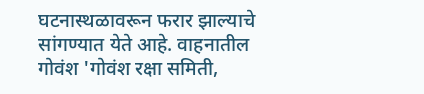घटनास्थळावरून फरार झाल्याचे सांगण्यात येते आहे. वाहनातील गोवंश 'गोवंश रक्षा समिती,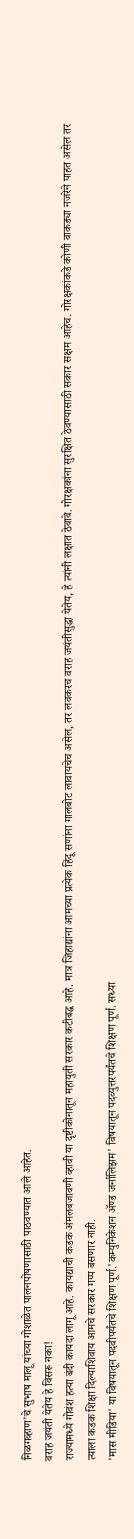निळगव्हाण'चे सुभाष मालू यांच्या गोशाळेत पालनपोषणासाठी पाठवण्यात आले आहेत.
वराह जयंती येतेय हे विसरू नका!
राज्यामध्ये गोवंश हत्या बंदी कायदा लागू आहे. कायद्याची कडक अंमलबजावणी व्हावी या दृष्टीकोनातून महायुती सरकार कटीबद्ध आहे. मात्र जिहाद्यांना आमच्या प्रत्येक हिंदू सणांना गालबोट लावायचेच असेल, तर लवकरच वराह जयंतीसुद्धा येतेय, हे त्यांनी लक्षात ठेवावे. गोरक्षकांना सुरक्षित ठेवण्यासाठी सकार सक्षम आहेच. गोरक्षकांकडे कोणी वाकड्या नजरेने पाहत असेल तर त्याला कडक शिक्षा दिल्याशिवाय आमचे सरकार गप्प बसणार नाही.
'मास मीडिया' या विषयातून पदवीपर्यंतचे शिक्षण पूर्ण.'कम्युनिकेशन ॲण्ड जर्नालिझम' विषयातून पदव्युत्तरपर्यंतचे शिक्षण पूर्ण. सध्या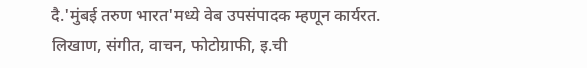दै.'मुंबई तरुण भारत'मध्ये वेब उपसंपादक म्हणून कार्यरत. लिखाण, संगीत, वाचन, फोटोग्राफी, इ.ची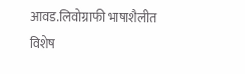आवड.लिवोग्राफी भाषाशैलीत विशेष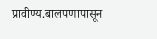प्रावीण्य.बालपणापासून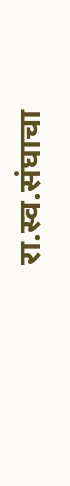रा.स्व.संघाचा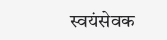स्वयंसेवक